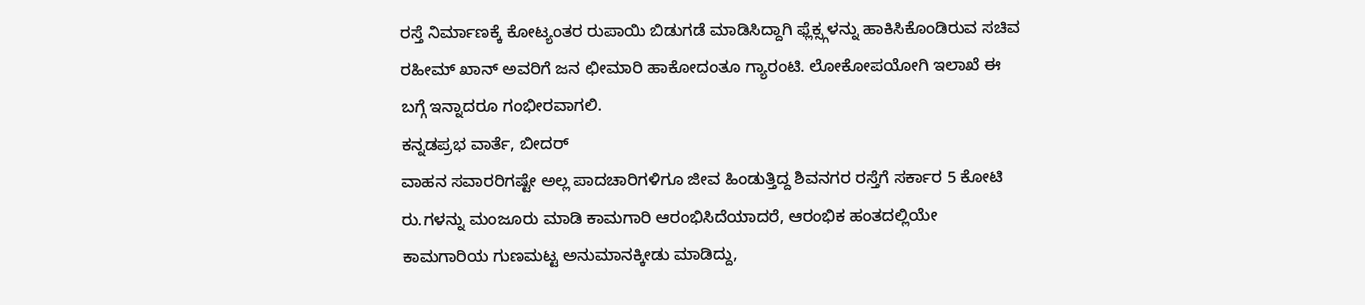ರಸ್ತೆ ನಿರ್ಮಾಣಕ್ಕೆ ಕೋಟ್ಯಂತರ ರುಪಾಯಿ ಬಿಡುಗಡೆ ಮಾಡಿಸಿದ್ದಾಗಿ ಫ್ಲೆಕ್ಸ್ಗಳನ್ನು ಹಾಕಿಸಿಕೊಂಡಿರುವ ಸಚಿವ ರಹೀಮ್ ಖಾನ್ ಅವರಿಗೆ ಜನ ಛೀಮಾರಿ ಹಾಕೋದಂತೂ ಗ್ಯಾರಂಟಿ. ಲೋಕೋಪಯೋಗಿ ಇಲಾಖೆ ಈ ಬಗ್ಗೆ ಇನ್ನಾದರೂ ಗಂಭೀರವಾಗಲಿ.
ಕನ್ನಡಪ್ರಭ ವಾರ್ತೆ, ಬೀದರ್
ವಾಹನ ಸವಾರರಿಗಷ್ಟೇ ಅಲ್ಲ ಪಾದಚಾರಿಗಳಿಗೂ ಜೀವ ಹಿಂಡುತ್ತಿದ್ದ ಶಿವನಗರ ರಸ್ತೆಗೆ ಸರ್ಕಾರ 5 ಕೋಟಿ ರು.ಗಳನ್ನು ಮಂಜೂರು ಮಾಡಿ ಕಾಮಗಾರಿ ಆರಂಭಿಸಿದೆಯಾದರೆ, ಆರಂಭಿಕ ಹಂತದಲ್ಲಿಯೇ ಕಾಮಗಾರಿಯ ಗುಣಮಟ್ಟ ಅನುಮಾನಕ್ಕೀಡು ಮಾಡಿದ್ದು,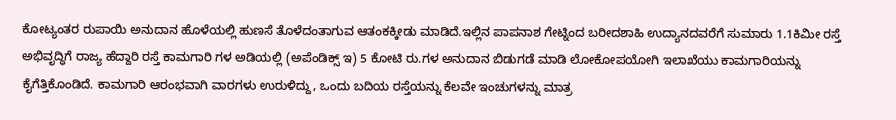ಕೋಟ್ಯಂತರ ರುಪಾಯಿ ಅನುದಾನ ಹೊಳೆಯಲ್ಲಿ ಹುಣಸೆ ತೊಳೆದಂತಾಗುವ ಆತಂಕಕ್ಕೀಡು ಮಾಡಿದೆ.ಇಲ್ಲಿನ ಪಾಪನಾಶ ಗೇಟ್ನಿಂದ ಬರೀದಶಾಹಿ ಉದ್ಯಾನದವರೆಗೆ ಸುಮಾರು 1.1ಕಿಮೀ ರಸ್ತೆ ಅಭಿವೃದ್ಧಿಗೆ ರಾಜ್ಯ ಹೆದ್ದಾರಿ ರಸ್ತೆ ಕಾಮಗಾರಿ ಗಳ ಅಡಿಯಲ್ಲಿ (ಅಪೆಂಡಿಕ್ಸ್ ಇ) 5 ಕೋಟಿ ರು.ಗಳ ಅನುದಾನ ಬಿಡುಗಡೆ ಮಾಡಿ ಲೋಕೋಪಯೋಗಿ ಇಲಾಖೆಯು ಕಾಮಗಾರಿಯನ್ನು ಕೈಗೆತ್ತಿಕೊಂಡಿದೆ. ಕಾಮಗಾರಿ ಆರಂಭವಾಗಿ ವಾರಗಳು ಉರುಳಿದ್ದು, ಒಂದು ಬದಿಯ ರಸ್ತೆಯನ್ನು ಕೆಲವೇ ಇಂಚುಗಳನ್ನು ಮಾತ್ರ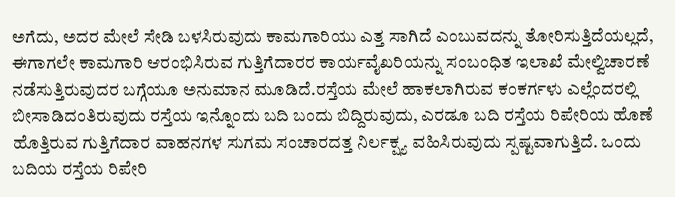ಅಗೆದು, ಅದರ ಮೇಲೆ ಸೇಡಿ ಬಳಸಿರುವುದು ಕಾಮಗಾರಿಯು ಎತ್ತ ಸಾಗಿದೆ ಎಂಬುವದನ್ನು ತೋರಿಸುತ್ತಿದೆಯಲ್ಲದೆ, ಈಗಾಗಲೇ ಕಾಮಗಾರಿ ಆರಂಭಿಸಿರುವ ಗುತ್ತಿಗೆದಾರರ ಕಾರ್ಯವೈಖರಿಯನ್ನು ಸಂಬಂಧಿತ ಇಲಾಖೆ ಮೇಲ್ವಿಚಾರಣೆ ನಡೆಸುತ್ತಿರುವುದರ ಬಗ್ಗೆಯೂ ಅನುಮಾನ ಮೂಡಿದೆ.ರಸ್ತೆಯ ಮೇಲೆ ಹಾಕಲಾಗಿರುವ ಕಂಕರ್ಗಳು ಎಲ್ಲೆಂದರಲ್ಲಿ ಬೀಸಾಡಿದಂತಿರುವುದು ರಸ್ತೆಯ ಇನ್ನೊಂದು ಬದಿ ಬಂದು ಬಿದ್ದಿರುವುದು, ಎರಡೂ ಬದಿ ರಸ್ತೆಯ ರಿಪೇರಿಯ ಹೊಣೆ ಹೊತ್ತಿರುವ ಗುತ್ತಿಗೆದಾರ ವಾಹನಗಳ ಸುಗಮ ಸಂಚಾರದತ್ತ ನಿರ್ಲಕ್ಷ್ಯ ವಹಿಸಿರುವುದು ಸ್ಪಷ್ಟವಾಗುತ್ತಿದೆ. ಒಂದು ಬದಿಯ ರಸ್ತೆಯ ರಿಪೇರಿ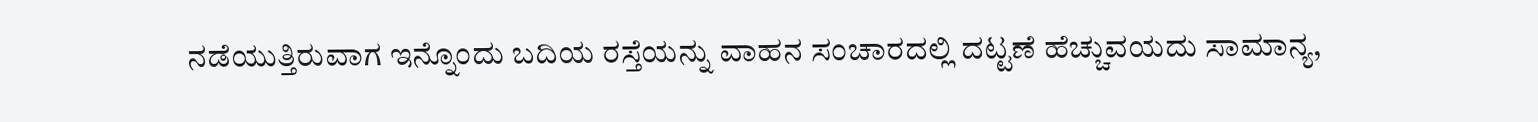ನಡೆಯುತ್ತಿರುವಾಗ ಇನ್ನೊಂದು ಬದಿಯ ರಸ್ತೆಯನ್ನು ವಾಹನ ಸಂಚಾರದಲ್ಲಿ ದಟ್ಟಣೆ ಹೆಚ್ಚುವಯದು ಸಾಮಾನ್ಯ,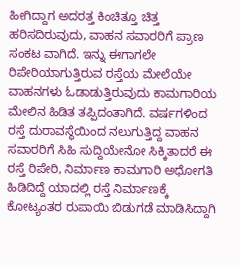ಹೀಗಿದ್ದಾಗ ಅದರತ್ತ ಕಿಂಚಿತ್ತೂ ಚಿತ್ತ ಹರಿಸದಿರುವುದು, ವಾಹನ ಸವಾರರಿಗೆ ಪ್ರಾಣ ಸಂಕಟ ವಾಗಿದೆ. ಇನ್ನು ಈಗಾಗಲೇ ರಿಪೇರಿಯಾಗುತ್ತಿರುವ ರಸ್ತೆಯ ಮೇಲೆಯೇ ವಾಹನಗಳು ಓಡಾಡುತ್ತಿರುವುದು ಕಾಮಗಾರಿಯ ಮೇಲಿನ ಹಿಡಿತ ತಪ್ಪಿದಂತಾಗಿದೆ. ವರ್ಷಗಳಿಂದ ರಸ್ತೆ ದುರಾವಸ್ಥೆಯಿಂದ ನಲುಗುತ್ತಿದ್ದ ವಾಹನ ಸವಾರರಿಗೆ ಸಿಹಿ ಸುದ್ದಿಯೇನೋ ಸಿಕ್ಕಿತಾದರೆ ಈ ರಸ್ತೆ ರಿಪೇರಿ, ನಿರ್ಮಾಣ ಕಾಮಗಾರಿ ಅಧೋಗತಿ ಹಿಡಿದಿದ್ದೆ ಯಾದಲ್ಲಿ ರಸ್ತೆ ನಿರ್ಮಾಣಕ್ಕೆ ಕೋಟ್ಯಂತರ ರುಪಾಯಿ ಬಿಡುಗಡೆ ಮಾಡಿಸಿದ್ದಾಗಿ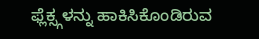ಫ್ಲೆಕ್ಸ್ಗಳನ್ನು ಹಾಕಿಸಿಕೊಂಡಿರುವ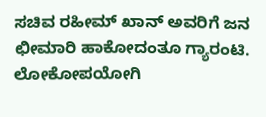ಸಚಿವ ರಹೀಮ್ ಖಾನ್ ಅವರಿಗೆ ಜನ ಛೀಮಾರಿ ಹಾಕೋದಂತೂ ಗ್ಯಾರಂಟಿ. ಲೋಕೋಪಯೋಗಿ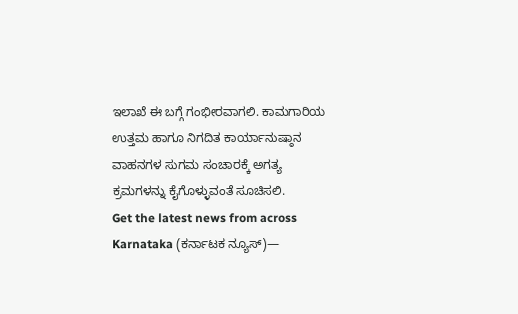ಇಲಾಖೆ ಈ ಬಗ್ಗೆ ಗಂಭೀರವಾಗಲಿ. ಕಾಮಗಾರಿಯ ಉತ್ತಮ ಹಾಗೂ ನಿಗದಿತ ಕಾರ್ಯಾನುಷ್ಠಾನ ವಾಹನಗಳ ಸುಗಮ ಸಂಚಾರಕ್ಕೆ ಅಗತ್ಯ ಕ್ರಮಗಳನ್ನು ಕೈಗೊಳ್ಳುವಂತೆ ಸೂಚಿಸಲಿ.
Get the latest news from across Karnataka (ಕರ್ನಾಟಕ ನ್ಯೂಸ್)—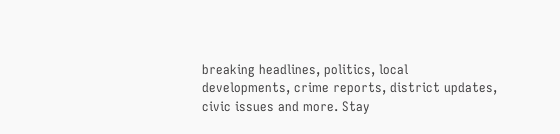breaking headlines, politics, local developments, crime reports, district updates, civic issues and more. Stay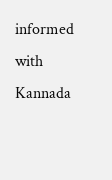informed with Kannada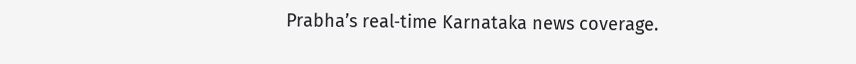Prabha’s real‑time Karnataka news coverage.